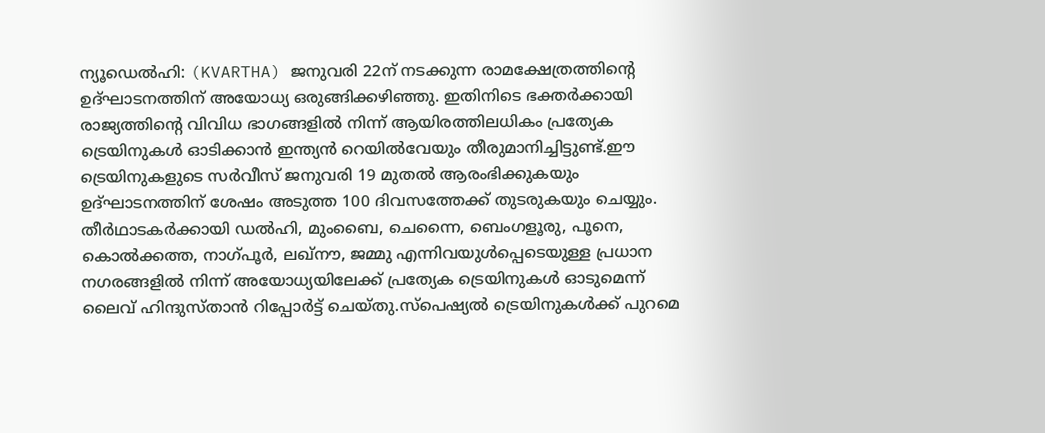ന്യൂഡെല്‍ഹി: (KVARTHA) ജനുവരി 22ന് നടക്കുന്ന രാമക്ഷേത്രത്തിന്റെ ഉദ്ഘാടനത്തിന് അയോധ്യ ഒരുങ്ങിക്കഴിഞ്ഞു. ഇതിനിടെ ഭക്തര്‍ക്കായി രാജ്യത്തിന്റെ വിവിധ ഭാഗങ്ങളില്‍ നിന്ന് ആയിരത്തിലധികം പ്രത്യേക ട്രെയിനുകള്‍ ഓടിക്കാന്‍ ഇന്ത്യന്‍ റെയില്‍വേയും തീരുമാനിച്ചിട്ടുണ്ട്.ഈ ട്രെയിനുകളുടെ സര്‍വീസ് ജനുവരി 19 മുതല്‍ ആരംഭിക്കുകയും ഉദ്ഘാടനത്തിന് ശേഷം അടുത്ത 100 ദിവസത്തേക്ക് തുടരുകയും ചെയ്യും. തീര്‍ഥാടകര്‍ക്കായി ഡല്‍ഹി, മുംബൈ, ചെന്നൈ, ബെംഗളൂരു, പൂനെ, കൊല്‍ക്കത്ത, നാഗ്പൂര്‍, ലഖ്നൗ, ജമ്മു എന്നിവയുള്‍പ്പെടെയുള്ള പ്രധാന നഗരങ്ങളില്‍ നിന്ന് അയോധ്യയിലേക്ക് പ്രത്യേക ട്രെയിനുകള്‍ ഓടുമെന്ന് ലൈവ് ഹിന്ദുസ്താന്‍ റിപ്പോര്‍ട്ട് ചെയ്തു.സ്പെഷ്യല്‍ ട്രെയിനുകള്‍ക്ക് പുറമെ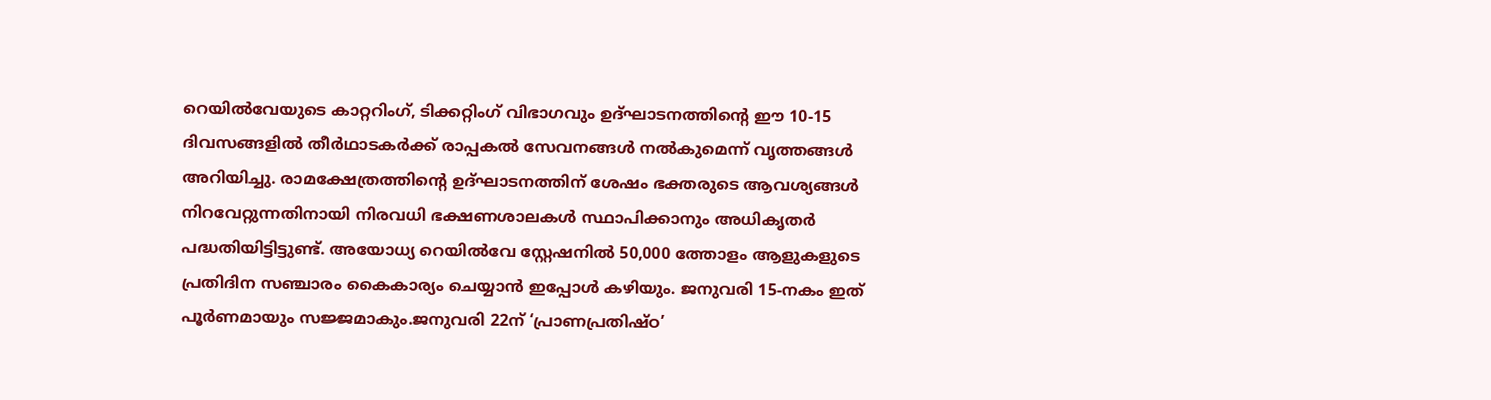റെയില്‍വേയുടെ കാറ്ററിംഗ്, ടിക്കറ്റിംഗ് വിഭാഗവും ഉദ്ഘാടനത്തിന്റെ ഈ 10-15 ദിവസങ്ങളില്‍ തീര്‍ഥാടകര്‍ക്ക് രാപ്പകല്‍ സേവനങ്ങള്‍ നല്‍കുമെന്ന് വൃത്തങ്ങള്‍ അറിയിച്ചു. രാമക്ഷേത്രത്തിന്റെ ഉദ്ഘാടനത്തിന് ശേഷം ഭക്തരുടെ ആവശ്യങ്ങള്‍ നിറവേറ്റുന്നതിനായി നിരവധി ഭക്ഷണശാലകള്‍ സ്ഥാപിക്കാനും അധികൃതര്‍ പദ്ധതിയിട്ടിട്ടുണ്ട്. അയോധ്യ റെയില്‍വേ സ്റ്റേഷനില്‍ 50,000 ത്തോളം ആളുകളുടെ പ്രതിദിന സഞ്ചാരം കൈകാര്യം ചെയ്യാന്‍ ഇപ്പോള്‍ കഴിയും. ജനുവരി 15-നകം ഇത് പൂര്‍ണമായും സജ്ജമാകും.ജനുവരി 22ന് ‘പ്രാണപ്രതിഷ്ഠ’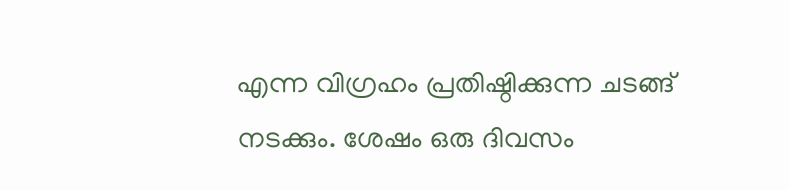എന്ന വിഗ്രഹം പ്രതിഷ്ഠിക്കുന്ന ചടങ്ങ് നടക്കും. ശേഷം ഒരു ദിവസം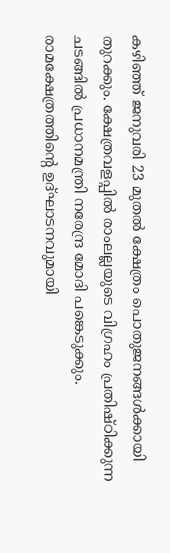കഴിഞ്ഞ് ജനുവരി 23 മുതല്‍ ക്ഷേത്രം പൊതുജനങ്ങള്‍ക്കായി തുറക്കും. ക്ഷേത്രവളപ്പില്‍ രാംലല്ലയുടെ വിഗ്രഹം പ്രതിഷ്ഠിക്കുന്ന ചടങ്ങില്‍ പ്രധാനമന്ത്രി നരേന്ദ്ര മോദി പങ്കെടുക്കും. രാമക്ഷേത്രത്തിന്റെ ഉദ്ഘാടനവുമായി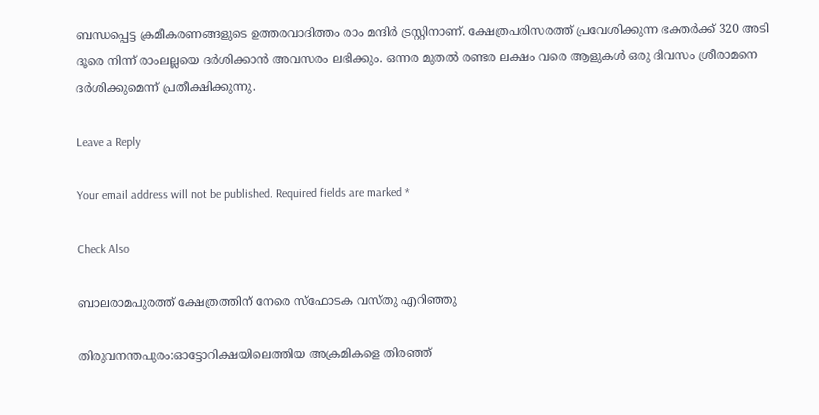ബന്ധപ്പെട്ട ക്രമീകരണങ്ങളുടെ ഉത്തരവാദിത്തം രാം മന്ദിര്‍ ട്രസ്റ്റിനാണ്. ക്ഷേത്രപരിസരത്ത് പ്രവേശിക്കുന്ന ഭക്തര്‍ക്ക് 320 അടി ദൂരെ നിന്ന് രാംലല്ലയെ ദര്‍ശിക്കാന്‍ അവസരം ലഭിക്കും. ഒന്നര മുതല്‍ രണ്ടര ലക്ഷം വരെ ആളുകള്‍ ഒരു ദിവസം ശ്രീരാമനെ ദര്‍ശിക്കുമെന്ന് പ്രതീക്ഷിക്കുന്നു.

Leave a Reply

Your email address will not be published. Required fields are marked *

Check Also

ബാലരാമപുരത്ത് ക്ഷേത്രത്തിന് നേരെ സ്‌ഫോടക വസ്തു എറിഞ്ഞു

തിരുവനന്തപുരം:ഓട്ടോറിക്ഷയിലെത്തിയ അക്രമികളെ തിരഞ്ഞ്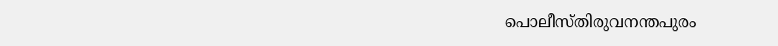പൊലീസ്തിരുവനന്തപുരം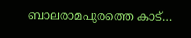ബാലരാമപുരത്തെ കാട്…